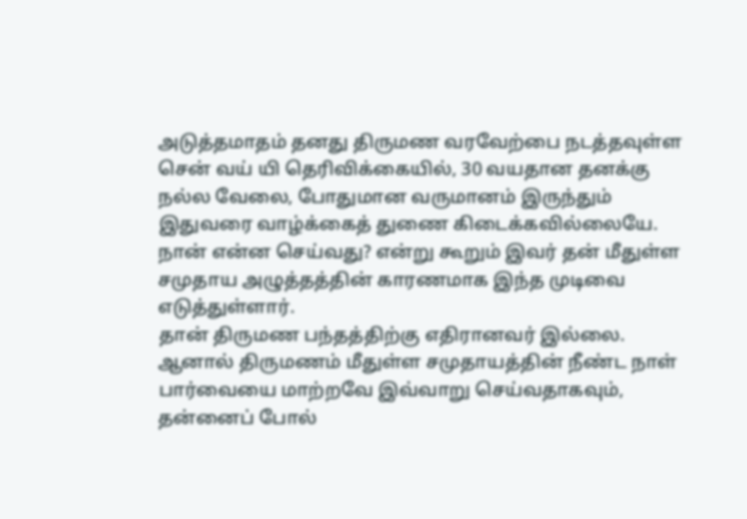அடுத்தமாதம் தனது திருமண வரவேற்பை நடத்தவுள்ள சென் வய் யி தெரிவிக்கையில், 30 வயதான தனக்கு நல்ல வேலை, போதுமான வருமானம் இருந்தும் இதுவரை வாழ்க்கைத் துணை கிடைக்கவில்லையே. நான் என்ன செய்வது? என்று கூறும் இவர் தன் மீதுள்ள சமுதாய அழுத்தத்தின் காரணமாக இந்த முடிவை எடுத்துள்ளார்.
தான் திருமண பந்தத்திற்கு எதிரானவர் இல்லை. ஆனால் திருமணம் மீதுள்ள சமுதாயத்தின் நீண்ட நாள் பார்வையை மாற்றவே இவ்வாறு செய்வதாகவும், தன்னைப் போல்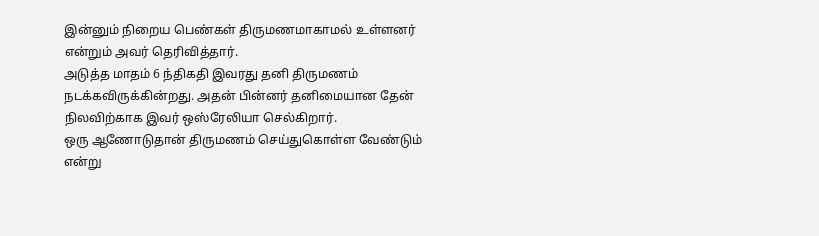இன்னும் நிறைய பெண்கள் திருமணமாகாமல் உள்ளனர் என்றும் அவர் தெரிவித்தார்.
அடுத்த மாதம் 6 ந்திகதி இவரது தனி திருமணம் நடக்கவிருக்கின்றது. அதன் பின்னர் தனிமையான தேன் நிலவிற்காக இவர் ஒஸ்ரேலியா செல்கிறார்.
ஒரு ஆணோடுதான் திருமணம் செய்துகொள்ள வேண்டும் என்று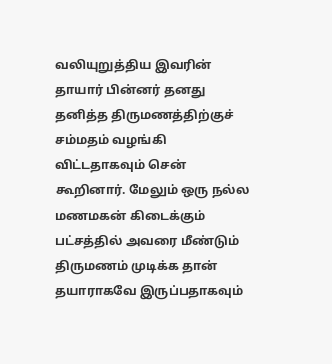வலியுறுத்திய இவரின் தாயார் பின்னர் தனது தனித்த திருமணத்திற்குச் சம்மதம் வழங்கி விட்டதாகவும் சென் கூறினார். மேலும் ஒரு நல்ல மணமகன் கிடைக்கும் பட்சத்தில் அவரை மீண்டும் திருமணம் முடிக்க தான் தயாராகவே இருப்பதாகவும்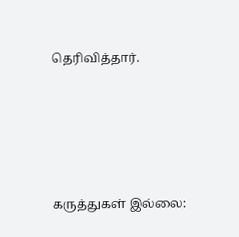தெரிவித்தார்.





கருத்துகள் இல்லை: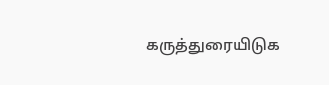கருத்துரையிடுக